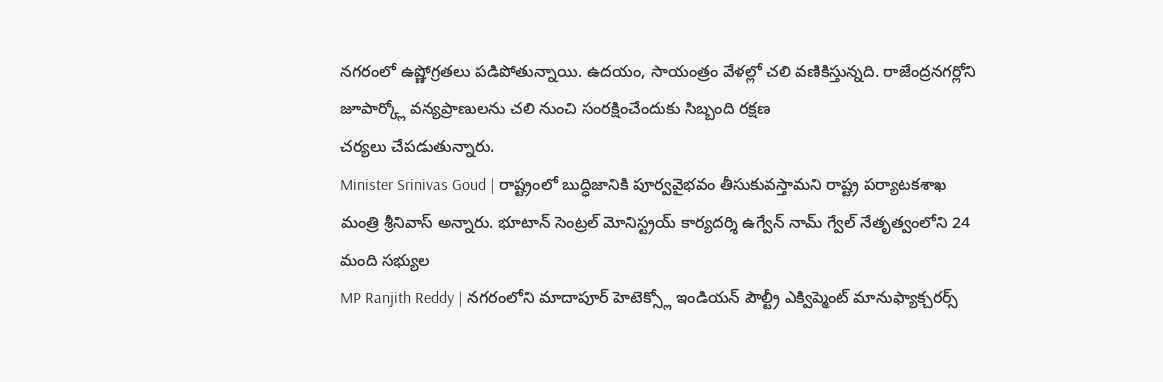నగరంలో ఉష్ణోగ్రతలు పడిపోతున్నాయి. ఉదయం, సాయంత్రం వేళల్లో చలి వణికిస్తున్నది. రాజేంద్రనగర్లోని జూపార్క్లో వన్యప్రాణులను చలి నుంచి సంరక్షించేందుకు సిబ్బంది రక్షణ
చర్యలు చేపడుతున్నారు.
Minister Srinivas Goud | రాష్ట్రంలో బుద్ధిజానికి పూర్వవైభవం తీసుకువస్తామని రాష్ట్ర పర్యాటకశాఖ మంత్రి శ్రీనివాస్ అన్నారు. భూటాన్ సెంట్రల్ మోనిస్ట్రయ్ కార్యదర్శి ఉగ్వేన్ నామ్ గ్వేల్ నేతృత్వంలోని 24 మంది సభ్యుల
MP Ranjith Reddy | నగరంలోని మాదాపూర్ హెటెక్స్లో ఇండియన్ పౌల్ట్రీ ఎక్విప్మెంట్ మానుఫ్యాక్చరర్స్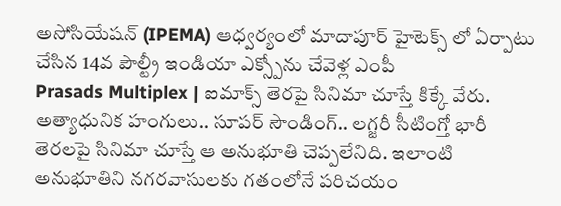అసోసియేషన్ (IPEMA) ఆధ్వర్యంలో మాదాపూర్ హైటెక్స్ లో ఏర్పాటు చేసిన 14వ పౌల్ట్రీ ఇండియా ఎక్స్పోను చేవెళ్ల ఎంపీ
Prasads Multiplex | ఐమాక్స్ తెరపై సినిమా చూస్తే కిక్కే వేరు. అత్యాధునిక హంగులు.. సూపర్ సౌండింగ్.. లగ్జరీ సీటింగ్తో భారీ తెరలపై సినిమా చూస్తే ఆ అనుభూతి చెప్పలేనిది. ఇలాంటి అనుభూతిని నగరవాసులకు గతంలోనే పరిచయం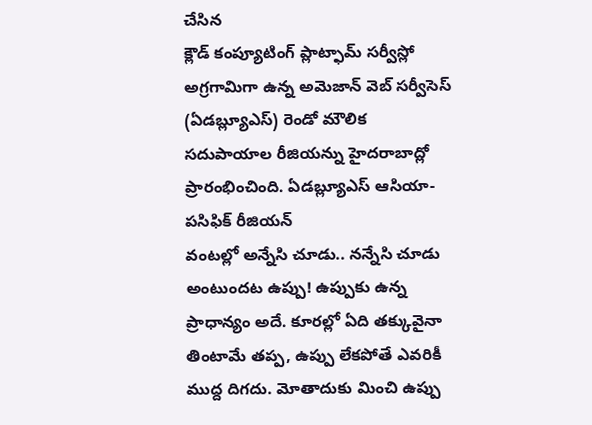చేసిన
క్లౌడ్ కంప్యూటింగ్ ప్లాట్ఫామ్ సర్వీస్లో అగ్రగామిగా ఉన్న అమెజాన్ వెబ్ సర్వీసెస్ (ఏడబ్ల్యూఎస్) రెండో మౌలిక సదుపాయాల రీజియన్ను హైదరాబాద్లో ప్రారంభించింది. ఏడబ్ల్యూఎస్ ఆసియా-పసిఫిక్ రీజియన్
వంటల్లో అన్నేసి చూడు.. నన్నేసి చూడు అంటుందట ఉప్పు! ఉప్పుకు ఉన్న ప్రాధాన్యం అదే. కూరల్లో ఏది తక్కువైనా తింటామే తప్ప, ఉప్పు లేకపోతే ఎవరికీ ముద్ద దిగదు. మోతాదుకు మించి ఉప్పు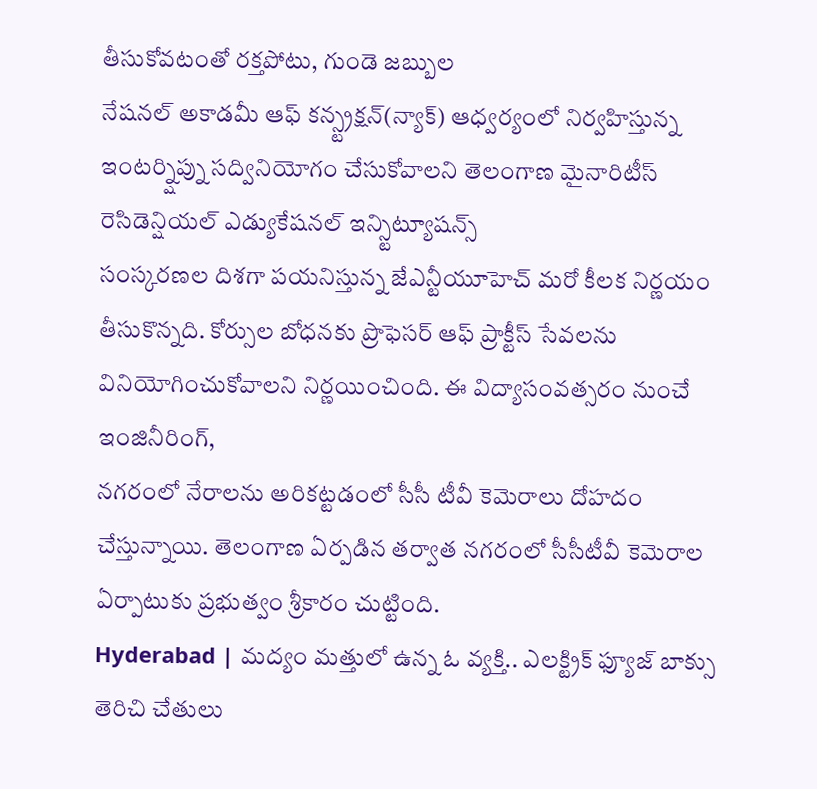తీసుకోవటంతో రక్తపోటు, గుండె జబ్బుల
నేషనల్ అకాడమీ ఆఫ్ కన్స్ట్రక్షన్(న్యాక్) ఆధ్వర్యంలో నిర్వహిస్తున్న ఇంటర్న్షిప్ను సద్వినియోగం చేసుకోవాలని తెలంగాణ మైనారిటీస్ రెసిడెన్షియల్ ఎడ్యుకేషనల్ ఇన్స్టిట్యూషన్స్
సంస్కరణల దిశగా పయనిస్తున్న జేఎన్టీయూహెచ్ మరో కీలక నిర్ణయం తీసుకొన్నది. కోర్సుల బోధనకు ప్రొఫెసర్ ఆఫ్ ప్రాక్టీస్ సేవలను వినియోగించుకోవాలని నిర్ణయించింది. ఈ విద్యాసంవత్సరం నుంచే ఇంజినీరింగ్,
నగరంలో నేరాలను అరికట్టడంలో సీసీ టీవీ కెమెరాలు దోహదం చేస్తున్నాయి. తెలంగాణ ఏర్పడిన తర్వాత నగరంలో సీసీటీవీ కెమెరాల ఏర్పాటుకు ప్రభుత్వం శ్రీకారం చుట్టింది.
Hyderabad | మద్యం మత్తులో ఉన్న ఓ వ్యక్తి.. ఎలక్ట్రిక్ ఫ్యూజ్ బాక్సు తెరిచి చేతులు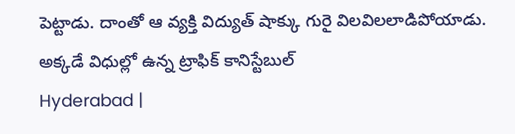పెట్టాడు. దాంతో ఆ వ్యక్తి విద్యుత్ షాక్కు గురై విలవిలలాడిపోయాడు. అక్కడే విధుల్లో ఉన్న ట్రాఫిక్ కానిస్టేబుల్
Hyderabad |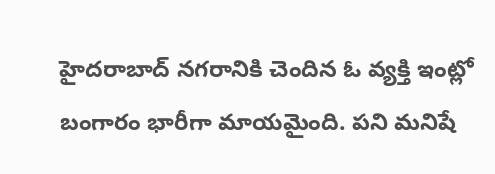హైదరాబాద్ నగరానికి చెందిన ఓ వ్యక్తి ఇంట్లో బంగారం భారీగా మాయమైంది. పని మనిషే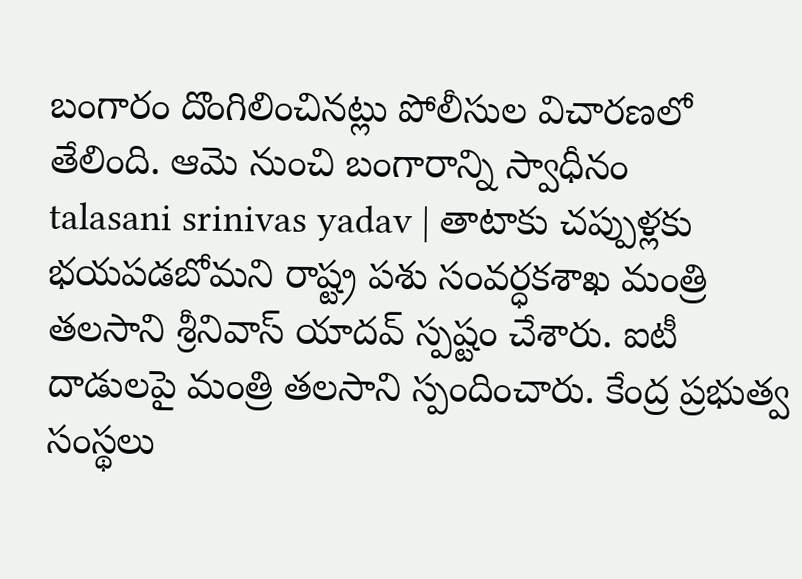బంగారం దొంగిలించినట్లు పోలీసుల విచారణలో తేలింది. ఆమె నుంచి బంగారాన్ని స్వాధీనం
talasani srinivas yadav | తాటాకు చప్పుళ్లకు భయపడబోమని రాష్ట్ర పశు సంవర్ధకశాఖ మంత్రి తలసాని శ్రీనివాస్ యాదవ్ స్పష్టం చేశారు. ఐటీ దాడులపై మంత్రి తలసాని స్పందించారు. కేంద్ర ప్రభుత్వ సంస్థలు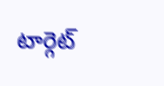టార్గెట్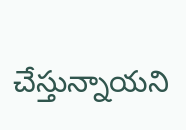చేస్తున్నాయని